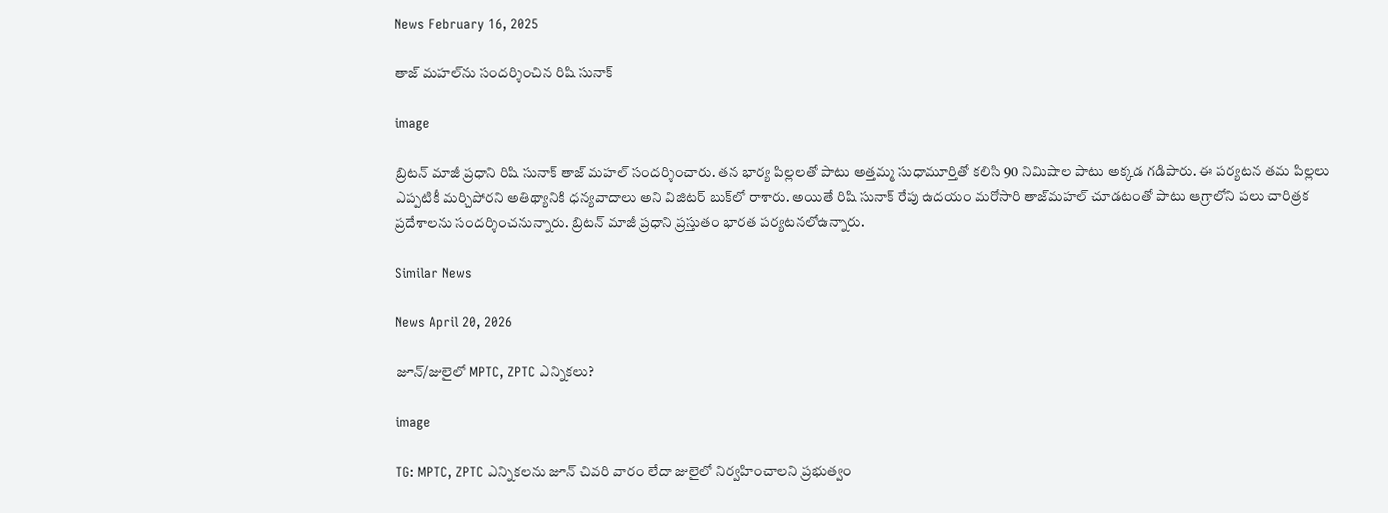News February 16, 2025

తాజ్ మహల్‌ను సందర్శించిన రిషి సునాక్

image

బ్రిటన్ మాజీ ప్రధాని రిషి సునాక్ తాజ్‌ మహల్ సందర్శించారు. తన భార్య పిల్లలతో పాటు అత్తమ్మ సుధామూర్తితో కలిసి 90 నిమిషాల పాటు అక్కడ గడిపారు. ఈ పర్యటన తమ పిల్లలు ఎప్పటికీ మర్చిపోరని అతిథ్యానికి ధన్యవాదాలు అని విజిటర్‌ బుక్‌లో రాశారు. అయితే రిషి సునాక్ రేపు ఉదయం మరోసారి తాజ్‌మహల్ చూడటంతో పాటు ఆగ్రాలోని పలు చారిత్రక ప్రదేశాలను సందర్శించనున్నారు. బ్రిటన్ మాజీ ప్రధాని ప్రస్తుతం భారత పర్యటనలోఉన్నారు.

Similar News

News April 20, 2026

జూన్/జులైలో MPTC, ZPTC ఎన్నికలు?

image

TG: MPTC, ZPTC ఎన్నికలను జూన్ చివరి వారం లేదా జులైలో నిర్వహించాలని ప్రభుత్వం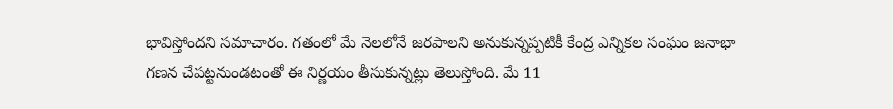భావిస్తోందని సమాచారం. గతంలో మే నెలలోనే జరపాలని అనుకున్నప్పటికీ కేంద్ర ఎన్నికల సంఘం జనాభా గణన చేపట్టనుండటంతో ఈ నిర్ణయం తీసుకున్నట్లు తెలుస్తోంది. మే 11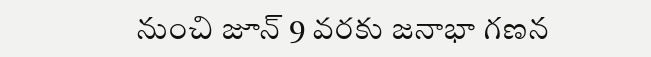నుంచి జూన్ 9 వరకు జనాభా గణన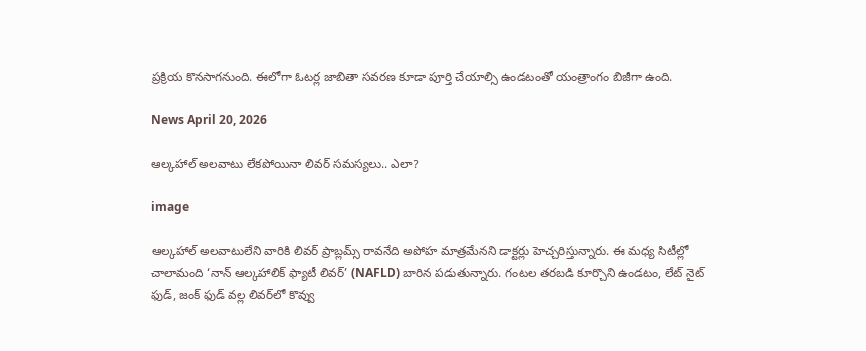ప్రక్రియ కొనసాగనుంది. ఈలోగా ఓటర్ల జాబితా సవరణ కూడా పూర్తి చేయాల్సి ఉండటంతో యంత్రాంగం బిజీగా ఉంది.

News April 20, 2026

ఆల్కహాల్ అలవాటు లేకపోయినా లివర్ సమస్యలు.. ఎలా?

image

ఆల్కహాల్ అలవాటులేని వారికి లివర్ ప్రాబ్లమ్స్ రావనేది అపోహ మాత్రమేనని డాక్టర్లు హెచ్చరిస్తున్నారు. ఈ మధ్య సిటీల్లో చాలామంది ‘నాన్ ఆల్కహాలిక్ ఫ్యాటీ లివర్’ (NAFLD) బారిన పడుతున్నారు. గంటల తరబడి కూర్చొని ఉండటం, లేట్ నైట్ ఫుడ్, జంక్ ఫుడ్ వల్ల లివర్‌లో కొవ్వు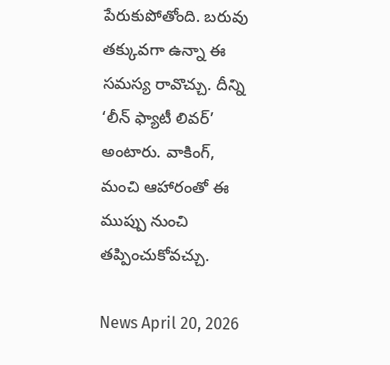పేరుకుపోతోంది. బరువు తక్కువగా ఉన్నా ఈ సమస్య రావొచ్చు. దీన్ని ‘లీన్ ఫ్యాటీ లివర్’ అంటారు. వాకింగ్, మంచి ఆహారంతో ఈ ముప్పు నుంచి తప్పించుకోవచ్చు.

News April 20, 2026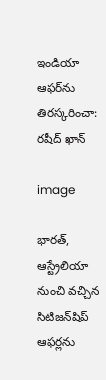ఇండియా ఆఫర్‌ను తిరస్కరించా: రషీద్ ఖాన్

image

భారత్, ఆస్ట్రేలియా నుంచి వచ్చిన సిటిజన్‌షిప్ ఆఫర్లను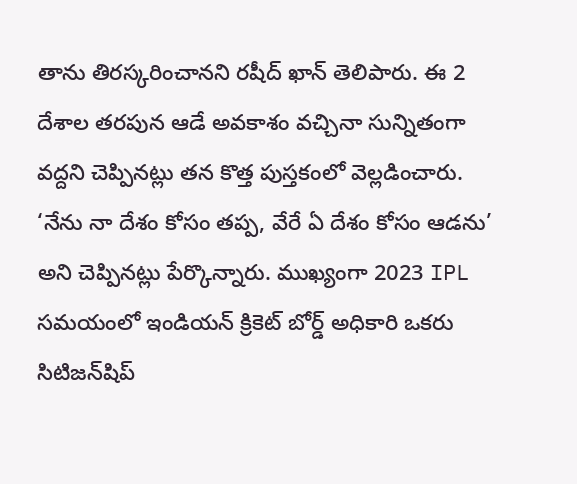తాను తిరస్కరించానని రషీద్ ఖాన్ తెలిపారు. ఈ 2 దేశాల తరపున ఆడే అవకాశం వచ్చినా సున్నితంగా వద్దని చెప్పినట్లు తన కొత్త పుస్తకంలో వెల్లడించారు. ‘నేను నా దేశం కోసం తప్ప, వేరే ఏ దేశం కోసం ఆడను’ అని చెప్పినట్లు పేర్కొన్నారు. ముఖ్యంగా 2023 IPL సమయంలో ఇండియన్ క్రికెట్ బోర్డ్ అధికారి ఒకరు సిటిజన్‌షిప్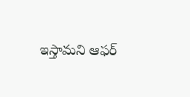ఇస్తామని ఆఫర్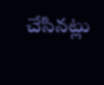చేసినట్లు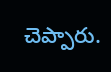చెప్పారు.